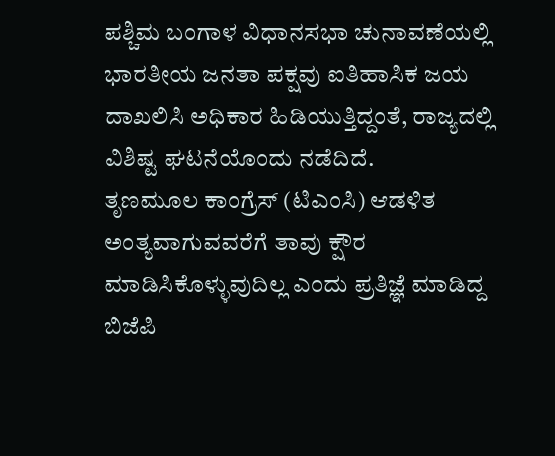ಪಶ್ಚಿಮ ಬಂಗಾಳ ವಿಧಾನಸಭಾ ಚುನಾವಣೆಯಲ್ಲಿ ಭಾರತೀಯ ಜನತಾ ಪಕ್ಷವು ಐತಿಹಾಸಿಕ ಜಯ ದಾಖಲಿಸಿ ಅಧಿಕಾರ ಹಿಡಿಯುತ್ತಿದ್ದಂತೆ, ರಾಜ್ಯದಲ್ಲಿ ವಿಶಿಷ್ಟ ಘಟನೆಯೊಂದು ನಡೆದಿದೆ.
ತೃಣಮೂಲ ಕಾಂಗ್ರೆಸ್ (ಟಿಎಂಸಿ) ಆಡಳಿತ ಅಂತ್ಯವಾಗುವವರೆಗೆ ತಾವು ಕ್ಷೌರ ಮಾಡಿಸಿಕೊಳ್ಳುವುದಿಲ್ಲ ಎಂದು ಪ್ರತಿಜ್ಞೆ ಮಾಡಿದ್ದ ಬಿಜೆಪಿ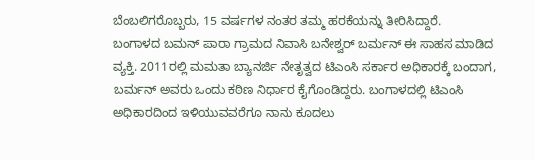ಬೆಂಬಲಿಗರೊಬ್ಬರು, 15 ವರ್ಷಗಳ ನಂತರ ತಮ್ಮ ಹರಕೆಯನ್ನು ತೀರಿಸಿದ್ದಾರೆ.
ಬಂಗಾಳದ ಬಮನ್ ಪಾರಾ ಗ್ರಾಮದ ನಿವಾಸಿ ಬನೇಶ್ವರ್ ಬರ್ಮನ್ ಈ ಸಾಹಸ ಮಾಡಿದ ವ್ಯಕ್ತಿ. 2011ರಲ್ಲಿ ಮಮತಾ ಬ್ಯಾನರ್ಜಿ ನೇತೃತ್ವದ ಟಿಎಂಸಿ ಸರ್ಕಾರ ಅಧಿಕಾರಕ್ಕೆ ಬಂದಾಗ, ಬರ್ಮನ್ ಅವರು ಒಂದು ಕಠಿಣ ನಿರ್ಧಾರ ಕೈಗೊಂಡಿದ್ದರು. ಬಂಗಾಳದಲ್ಲಿ ಟಿಎಂಸಿ ಅಧಿಕಾರದಿಂದ ಇಳಿಯುವವರೆಗೂ ನಾನು ಕೂದಲು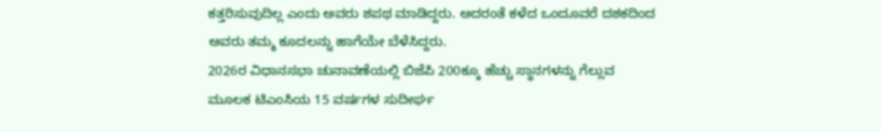ಕತ್ತರಿಸುವುದಿಲ್ಲ ಎಂದು ಅವರು ಶಪಥ ಮಾಡಿದ್ದರು. ಅದರಂತೆ ಕಳೆದ ಒಂದೂವರೆ ದಶಕದಿಂದ ಅವರು ತಮ್ಮ ಕೂದಲನ್ನು ಹಾಗೆಯೇ ಬೆಳೆಸಿದ್ದರು.
2026ರ ವಿಧಾನಸಭಾ ಚುನಾವಣೆಯಲ್ಲಿ ಬಿಜೆಪಿ 200ಕ್ಕೂ ಹೆಚ್ಚು ಸ್ಥಾನಗಳನ್ನು ಗೆಲ್ಲುವ ಮೂಲಕ ಟಿಎಂಸಿಯ 15 ವರ್ಷಗಳ ಸುದೀರ್ಘ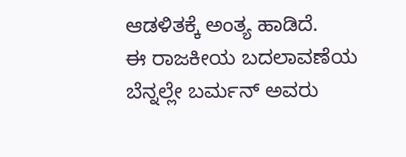ಆಡಳಿತಕ್ಕೆ ಅಂತ್ಯ ಹಾಡಿದೆ.
ಈ ರಾಜಕೀಯ ಬದಲಾವಣೆಯ ಬೆನ್ನಲ್ಲೇ ಬರ್ಮನ್ ಅವರು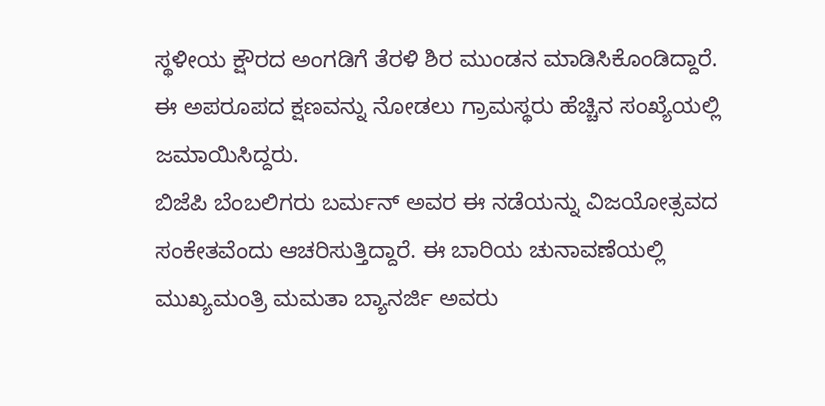ಸ್ಥಳೀಯ ಕ್ಷೌರದ ಅಂಗಡಿಗೆ ತೆರಳಿ ಶಿರ ಮುಂಡನ ಮಾಡಿಸಿಕೊಂಡಿದ್ದಾರೆ. ಈ ಅಪರೂಪದ ಕ್ಷಣವನ್ನು ನೋಡಲು ಗ್ರಾಮಸ್ಥರು ಹೆಚ್ಚಿನ ಸಂಖ್ಯೆಯಲ್ಲಿ ಜಮಾಯಿಸಿದ್ದರು.
ಬಿಜೆಪಿ ಬೆಂಬಲಿಗರು ಬರ್ಮನ್ ಅವರ ಈ ನಡೆಯನ್ನು ವಿಜಯೋತ್ಸವದ ಸಂಕೇತವೆಂದು ಆಚರಿಸುತ್ತಿದ್ದಾರೆ. ಈ ಬಾರಿಯ ಚುನಾವಣೆಯಲ್ಲಿ ಮುಖ್ಯಮಂತ್ರಿ ಮಮತಾ ಬ್ಯಾನರ್ಜಿ ಅವರು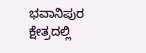ಭವಾನಿಪುರ ಕ್ಷೇತ್ರದಲ್ಲಿ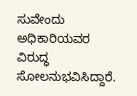ಸುವೇಂದು ಅಧಿಕಾರಿಯವರ ವಿರುದ್ಧ ಸೋಲನುಭವಿಸಿದ್ದಾರೆ.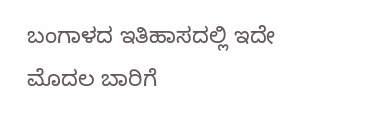ಬಂಗಾಳದ ಇತಿಹಾಸದಲ್ಲಿ ಇದೇ ಮೊದಲ ಬಾರಿಗೆ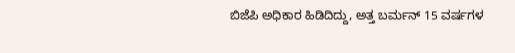ಬಿಜೆಪಿ ಅಧಿಕಾರ ಹಿಡಿದಿದ್ದು, ಅತ್ತ ಬರ್ಮನ್ 15 ವರ್ಷಗಳ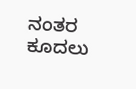ನಂತರ ಕೂದಲು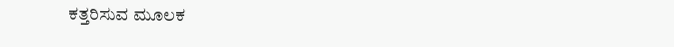ಕತ್ತರಿಸುವ ಮೂಲಕ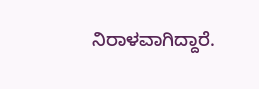ನಿರಾಳವಾಗಿದ್ದಾರೆ.